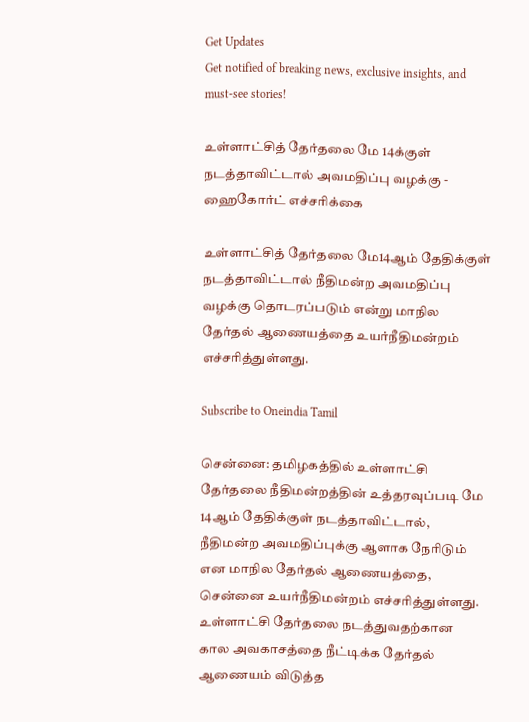Get Updates
Get notified of breaking news, exclusive insights, and must-see stories!

உள்ளாட்சித் தேர்தலை மே 14க்குள் நடத்தாவிட்டால் அவமதிப்பு வழக்கு - ஹைகோர்ட் எச்சரிக்கை

உள்ளாட்சித் தேர்தலை மே14ஆம் தேதிக்குள் நடத்தாவிட்டால் நீதிமன்ற அவமதிப்பு வழக்கு தொடரப்படும் என்று மாநில தேர்தல் ஆணையத்தை உயர்நீதிமன்றம் எச்சரித்துள்ளது.

Subscribe to Oneindia Tamil

சென்னை: தமிழகத்தில் உள்ளாட்சி தேர்தலை நீதிமன்றத்தின் உத்தரவுப்படி மே 14ஆம் தேதிக்குள் நடத்தாவிட்டால், நீதிமன்ற அவமதிப்புக்கு ஆளாக நேரிடும் என மாநில தேர்தல் ஆணையத்தை, சென்னை உயர்நீதிமன்றம் எச்சரித்துள்ளது. உள்ளாட்சி தேர்தலை நடத்துவதற்கான கால அவகாசத்தை நீட்டிக்க தேர்தல் ஆணையம் விடுத்த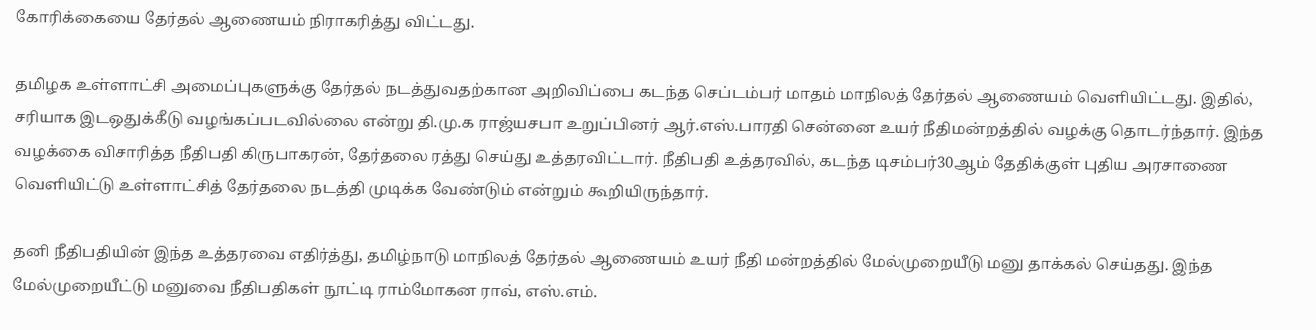கோரிக்கையை தேர்தல் ஆணையம் நிராகரித்து விட்டது.

தமிழக உள்ளாட்சி அமைப்புகளுக்கு தேர்தல் நடத்துவதற்கான அறிவிப்பை கடந்த செப்டம்பர் மாதம் மாநிலத் தேர்தல் ஆணையம் வெளியிட்டது. இதில், சரியாக இடஒதுக்கீடு வழங்கப்படவில்லை என்று தி.மு.க ராஜ்யசபா உறுப்பினர் ஆர்.எஸ்.பாரதி சென்னை உயர் நீதிமன்றத்தில் வழக்கு தொடர்ந்தார். இந்த வழக்கை விசாரித்த நீதிபதி கிருபாகரன், தேர்தலை ரத்து செய்து உத்தரவிட்டார். நீதிபதி உத்தரவில், கடந்த டிசம்பர்30ஆம் தேதிக்குள் புதிய அரசாணை வெளியிட்டு உள்ளாட்சித் தேர்தலை நடத்தி முடிக்க வேண்டும் என்றும் கூறியிருந்தார்.

தனி நீதிபதியின் இந்த உத்தரவை எதிர்த்து, தமிழ்நாடு மாநிலத் தேர்தல் ஆணையம் உயர் நீதி மன்றத்தில் மேல்முறையீடு மனு தாக்கல் செய்தது. இந்த மேல்முறையீட்டு மனுவை நீதிபதிகள் நூட்டி ராம்மோகன ராவ், எஸ்.எம்.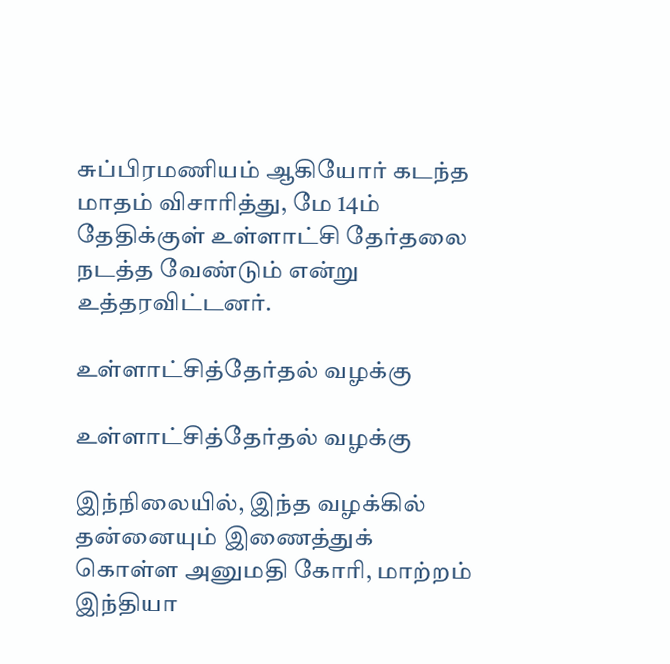சுப்பிரமணியம் ஆகியோர் கடந்த மாதம் விசாரித்து, மே 14ம் தேதிக்குள் உள்ளாட்சி தேர்தலை நடத்த வேண்டும் என்று உத்தரவிட்டனர்.

உள்ளாட்சித்தேர்தல் வழக்கு

உள்ளாட்சித்தேர்தல் வழக்கு

இந்நிலையில், இந்த வழக்கில் தன்னையும் இணைத்துக் கொள்ள அனுமதி கோரி, மாற்றம் இந்தியா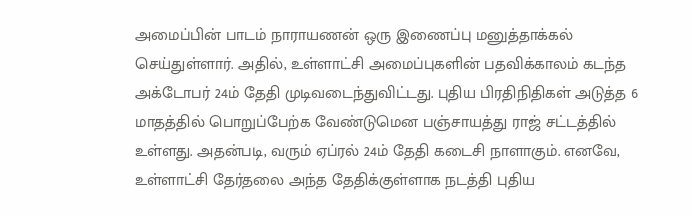அமைப்பின் பாடம் நாராயணன் ஒரு இணைப்பு மனுத்தாக்கல் செய்துள்ளார். அதில், உள்ளாட்சி அமைப்புகளின் பதவிக்காலம் கடந்த அக்டோபர் 24ம் தேதி முடிவடைந்துவிட்டது. புதிய பிரதிநிதிகள் அடுத்த 6 மாதத்தில் பொறுப்பேற்க வேண்டுமென பஞ்சாயத்து ராஜ் சட்டத்தில் உள்ளது. அதன்படி, வரும் ஏப்ரல் 24ம் தேதி கடைசி நாளாகும். எனவே, உள்ளாட்சி தேர்தலை அந்த தேதிக்குள்ளாக நடத்தி புதிய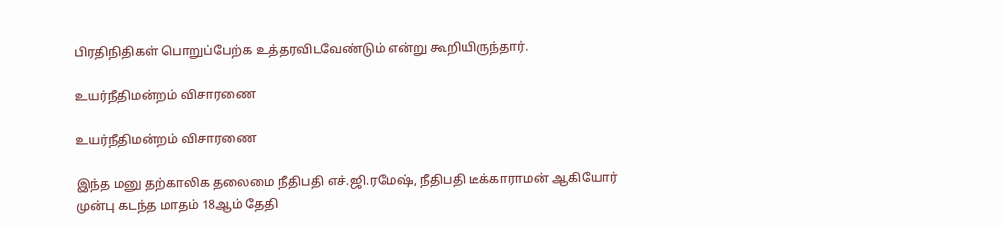பிரதிநிதிகள் பொறுப்பேற்க உத்தரவிடவேண்டும் என்று கூறியிருந்தார்.

உயர்நீதிமன்றம் விசாரணை

உயர்நீதிமன்றம் விசாரணை

இந்த மனு தற்காலிக தலைமை நீதிபதி எச்.ஜி.ரமேஷ், நீதிபதி டீக்காராமன் ஆகியோர் முன்பு கடந்த மாதம் 18ஆம் தேதி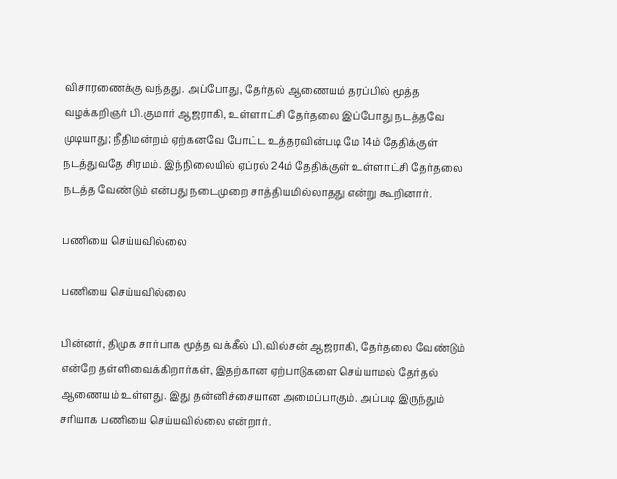விசாரணைக்கு வந்தது. அப்போது, தேர்தல் ஆணையம் தரப்பில் மூத்த வழக்கறிஞர் பி.குமார் ஆஜராகி, உள்ளாட்சி தேர்தலை இப்போது நடத்தவே முடியாது; நீதிமன்றம் ஏற்கனவே போட்ட உத்தரவின்படி மே 14ம் தேதிக்குள் நடத்துவதே சிரமம். இந்நிலையில் ஏப்ரல் 24ம் தேதிக்குள் உள்ளாட்சி தேர்தலை நடத்த வேண்டும் என்பது நடைமுறை சாத்தியமில்லாதது என்று கூறினார்.

பணியை செய்யவில்லை

பணியை செய்யவில்லை

பின்னர், திமுக சார்பாக மூத்த வக்கீல் பி.வில்சன் ஆஜராகி, தேர்தலை வேண்டும் என்றே தள்ளிவைக்கிறார்கள், இதற்கான ஏற்பாடுகளை செய்யாமல் தேர்தல் ஆணையம் உள்ளது. இது தன்னிச்சையான அமைப்பாகும். அப்படி இருந்தும் சரியாக பணியை செய்யவில்லை என்றார்.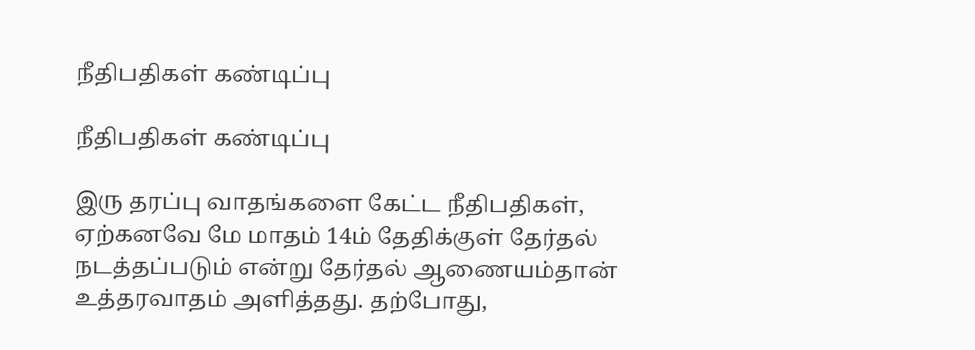நீதிபதிகள் கண்டிப்பு

நீதிபதிகள் கண்டிப்பு

இரு தரப்பு வாதங்களை கேட்ட நீதிபதிகள், ஏற்கனவே மே மாதம் 14ம் தேதிக்குள் தேர்தல் நடத்தப்படும் என்று தேர்தல் ஆணையம்தான் உத்தரவாதம் அளித்தது. தற்போது,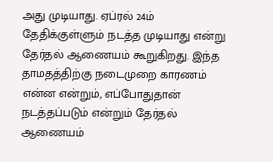அது முடியாது. ஏப்ரல் 24ம் தேதிக்குள்ளும் நடத்த முடியாது என்று தேர்தல் ஆணையம் கூறுகிறது. இந்த தாமதத்திற்கு நடைமுறை காரணம் என்ன என்றும், எப்போதுதான் நடத்தப்படும் என்றும் தேர்தல் ஆணையம்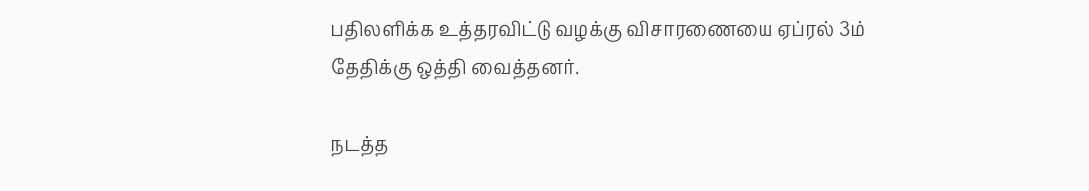பதிலளிக்க உத்தரவிட்டு வழக்கு விசாரணையை ஏப்ரல் 3ம் தேதிக்கு ஒத்தி வைத்தனர்.

நடத்த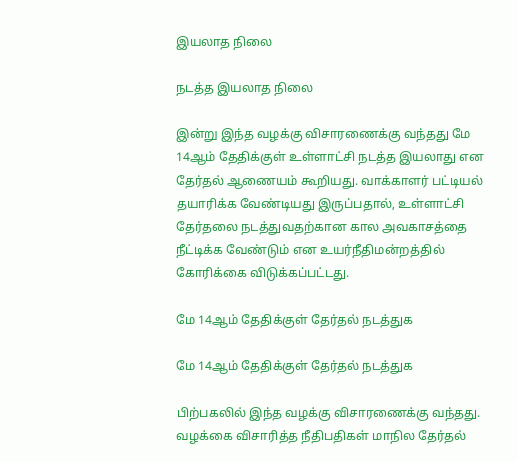இயலாத நிலை

நடத்த இயலாத நிலை

இன்று இந்த வழக்கு விசாரணைக்கு வந்தது மே 14ஆம் தேதிக்குள் உள்ளாட்சி நடத்த இயலாது என தேர்தல் ஆணையம் கூறியது. வாக்காளர் பட்டியல் தயாரிக்க வேண்டியது இருப்பதால், உள்ளாட்சி தேர்தலை நடத்துவதற்கான கால அவகாசத்தை நீட்டிக்க வேண்டும் என உயர்நீதிமன்றத்தில் கோரிக்கை விடுக்கப்பட்டது.

மே 14ஆம் தேதிக்குள் தேர்தல் நடத்துக

மே 14ஆம் தேதிக்குள் தேர்தல் நடத்துக

பிற்பகலில் இந்த வழக்கு விசாரணைக்கு வந்தது. வழக்கை விசாரித்த நீதிபதிகள் மாநில தேர்தல்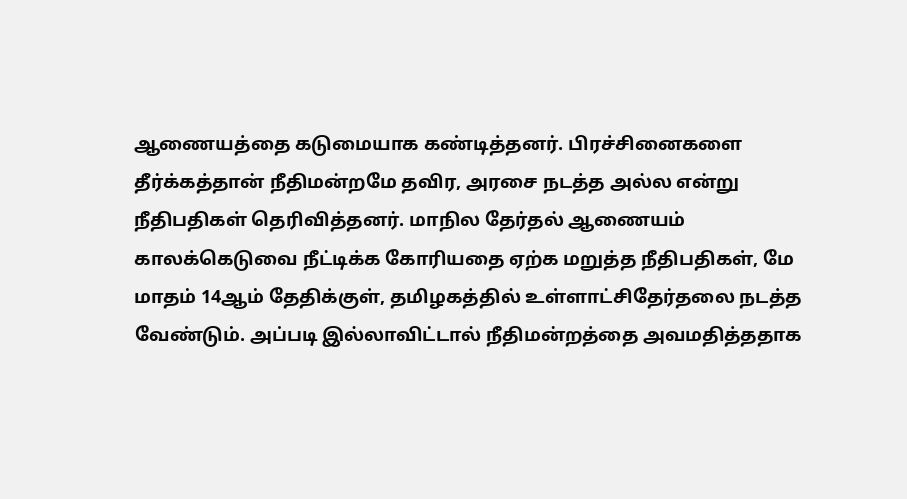ஆணையத்தை கடுமையாக கண்டித்தனர். பிரச்சினைகளை தீர்க்கத்தான் நீதிமன்றமே தவிர, அரசை நடத்த அல்ல என்று நீதிபதிகள் தெரிவித்தனர். மாநில தேர்தல் ஆணையம் காலக்கெடுவை நீட்டிக்க கோரியதை ஏற்க மறுத்த நீதிபதிகள், மே மாதம் 14ஆம் தேதிக்குள், தமிழகத்தில் உள்ளாட்சிதேர்தலை நடத்த வேண்டும். அப்படி இல்லாவிட்டால் நீதிமன்றத்தை அவமதித்ததாக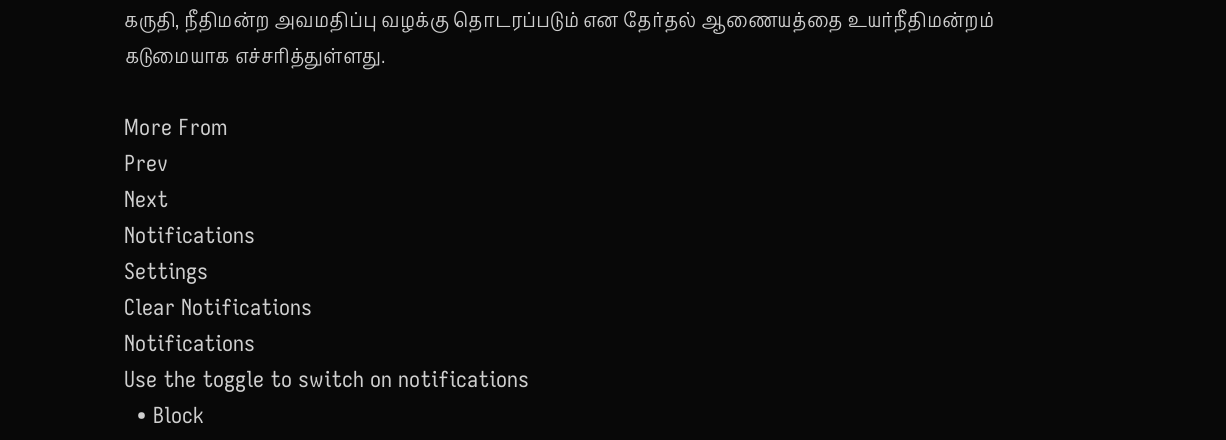கருதி, நீதிமன்ற அவமதிப்பு வழக்கு தொடரப்படும் என தேர்தல் ஆணையத்தை உயர்நீதிமன்றம் கடுமையாக எச்சரித்துள்ளது.

More From
Prev
Next
Notifications
Settings
Clear Notifications
Notifications
Use the toggle to switch on notifications
  • Block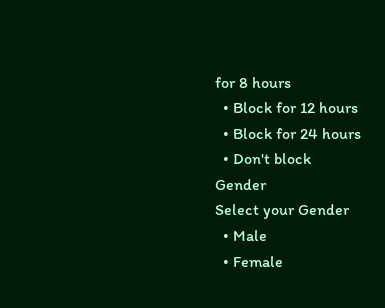for 8 hours
  • Block for 12 hours
  • Block for 24 hours
  • Don't block
Gender
Select your Gender
  • Male
  • Female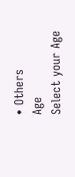• Others
Age
Select your Age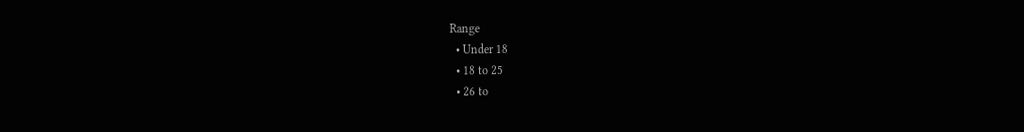Range
  • Under 18
  • 18 to 25
  • 26 to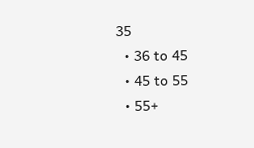35
  • 36 to 45
  • 45 to 55
  • 55+